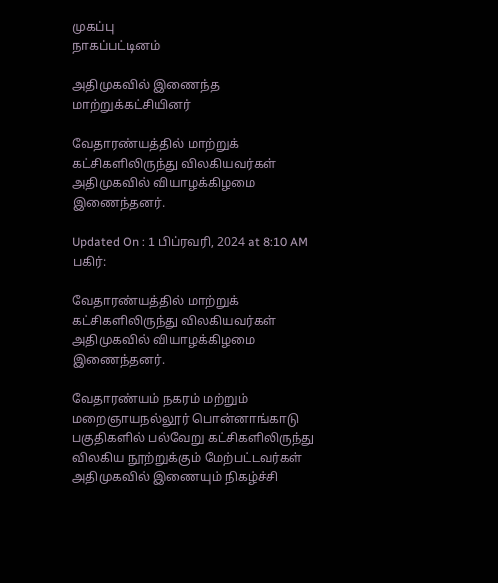முகப்பு
நாகப்பட்டினம்

அதிமுகவில் இணைந்த மாற்றுக்கட்சியினர்

வேதாரண்யத்தில் மாற்றுக் கட்சிகளிலிருந்து விலகியவர்கள் அதிமுகவில் வியாழக்கிழமை இணைந்தனர்.

Updated On : 1 பிப்ரவரி, 2024 at 8:10 AM
பகிர்:

வேதாரண்யத்தில் மாற்றுக் கட்சிகளிலிருந்து விலகியவர்கள் அதிமுகவில் வியாழக்கிழமை இணைந்தனர்.

வேதாரண்யம் நகரம் மற்றும் மறைஞாயநல்லூர் பொன்னாங்காடு பகுதிகளில் பல்வேறு கட்சிகளிலிருந்து விலகிய நூற்றுக்கும் மேற்பட்டவர்கள் அதிமுகவில் இணையும் நிகழ்ச்சி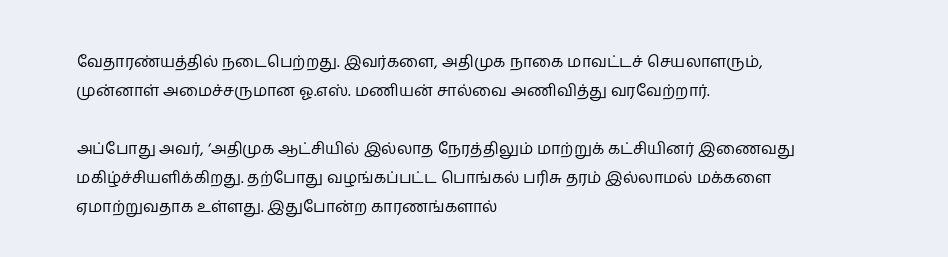வேதாரண்யத்தில் நடைபெற்றது. இவர்களை, அதிமுக நாகை மாவட்டச் செயலாளரும், முன்னாள் அமைச்சருமான ஓ.எஸ். மணியன் சால்வை அணிவித்து வரவேற்றார்.

அப்போது அவர், ‘அதிமுக ஆட்சியில் இல்லாத நேரத்திலும் மாற்றுக் கட்சியினர் இணைவது மகிழ்ச்சியளிக்கிறது. தற்போது வழங்கப்பட்ட பொங்கல் பரிசு தரம் இல்லாமல் மக்களை ஏமாற்றுவதாக உள்ளது. இதுபோன்ற காரணங்களால்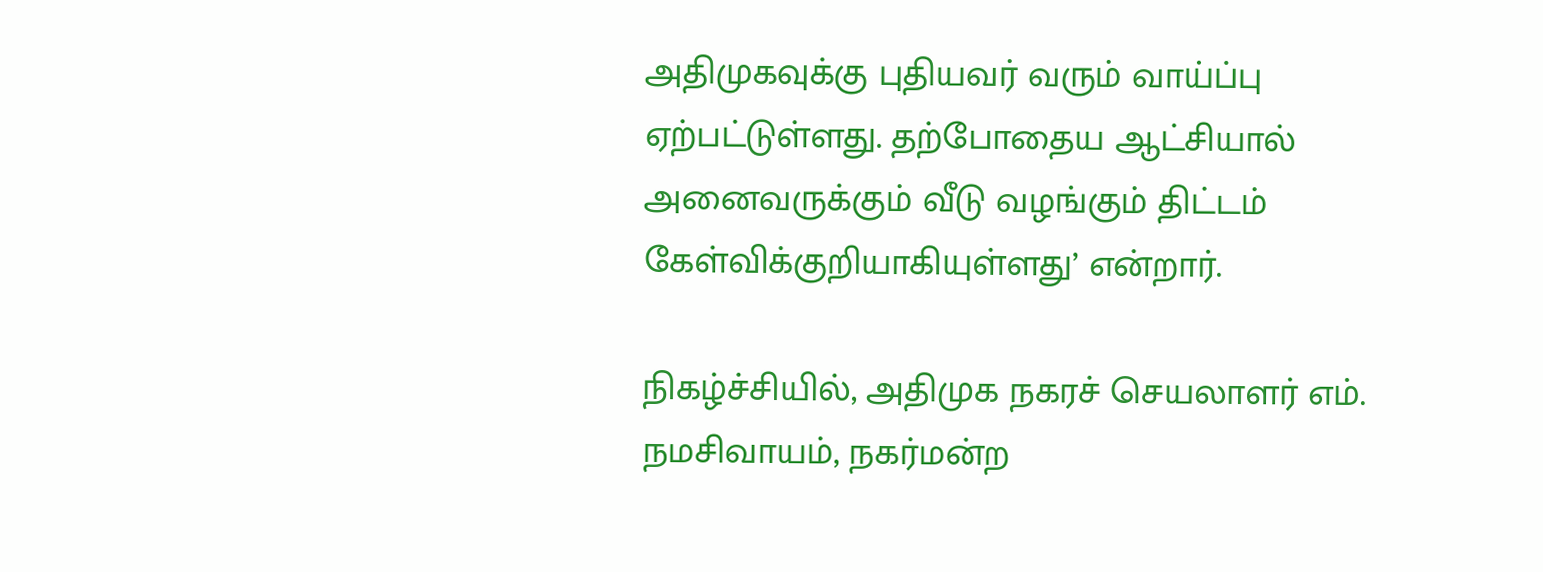அதிமுகவுக்கு புதியவர் வரும் வாய்ப்பு ஏற்பட்டுள்ளது. தற்போதைய ஆட்சியால் அனைவருக்கும் வீடு வழங்கும் திட்டம் கேள்விக்குறியாகியுள்ளது’ என்றார்.

நிகழ்ச்சியில், அதிமுக நகரச் செயலாளர் எம். நமசிவாயம், நகர்மன்ற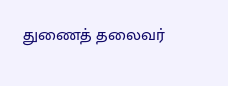துணைத் தலைவர்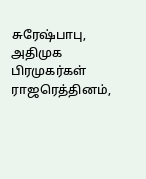சுரேஷ்பாபு, அதிமுக பிரமுகர்கள் ராஜரெத்தினம்,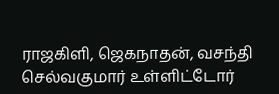ராஜகிளி, ஜெகநாதன், வசந்தி செல்வகுமார் உள்ளிட்டோர்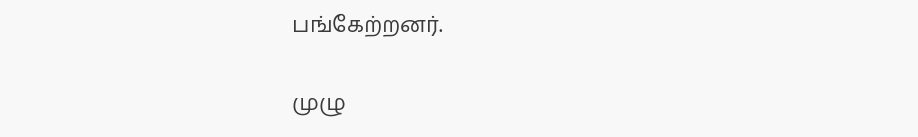பங்கேற்றனர்.

முழு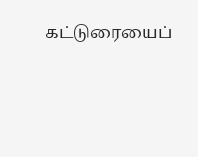கட்டுரையைப்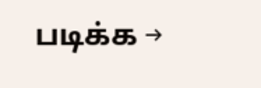படிக்க →